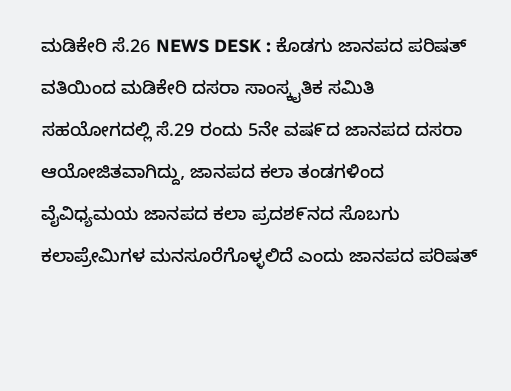ಮಡಿಕೇರಿ ಸೆ.26 NEWS DESK : ಕೊಡಗು ಜಾನಪದ ಪರಿಷತ್ ವತಿಯಿಂದ ಮಡಿಕೇರಿ ದಸರಾ ಸಾಂಸ್ಕೖತಿಕ ಸಮಿತಿ ಸಹಯೋಗದಲ್ಲಿ ಸೆ.29 ರಂದು 5ನೇ ವಷ೯ದ ಜಾನಪದ ದಸರಾ ಆಯೋಜಿತವಾಗಿದ್ದು, ಜಾನಪದ ಕಲಾ ತಂಡಗಳಿಂದ ವೈವಿಧ್ಯಮಯ ಜಾನಪದ ಕಲಾ ಪ್ರದಶ೯ನದ ಸೊಬಗು ಕಲಾಪ್ರೇಮಿಗಳ ಮನಸೂರೆಗೊಳ್ಳಲಿದೆ ಎಂದು ಜಾನಪದ ಪರಿಷತ್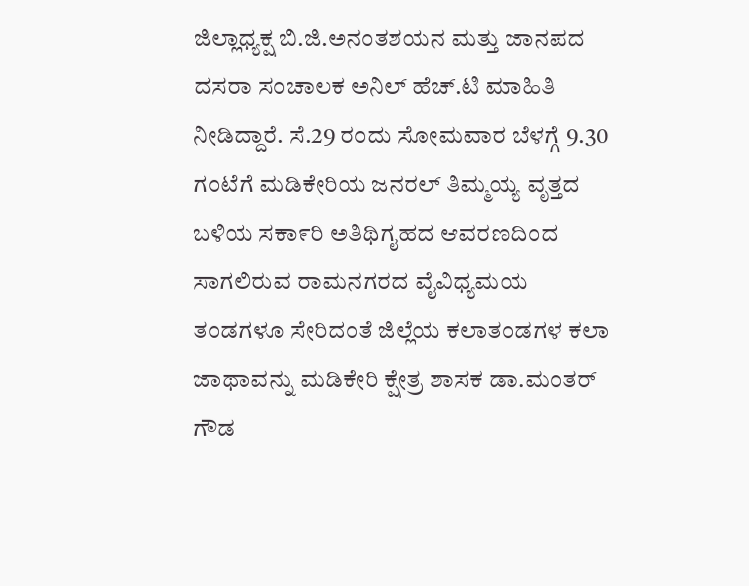ಜಿಲ್ಲಾಧ್ಯಕ್ಷ ಬಿ.ಜಿ.ಅನಂತಶಯನ ಮತ್ತು ಜಾನಪದ ದಸರಾ ಸಂಚಾಲಕ ಅನಿಲ್ ಹೆಚ್.ಟಿ ಮಾಹಿತಿ ನೀಡಿದ್ದಾರೆ. ಸೆ.29 ರಂದು ಸೋಮವಾರ ಬೆಳಗ್ಗೆ 9.30 ಗಂಟೆಗೆ ಮಡಿಕೇರಿಯ ಜನರಲ್ ತಿಮ್ಮಯ್ಯ ವೃತ್ತದ ಬಳಿಯ ಸಕಾ೯ರಿ ಅತಿಥಿಗೖಹದ ಆವರಣದಿಂದ ಸಾಗಲಿರುವ ರಾಮನಗರದ ವೈವಿಧ್ಯಮಯ ತಂಡಗಳೂ ಸೇರಿದಂತೆ ಜಿಲ್ಲೆಯ ಕಲಾತಂಡಗಳ ಕಲಾ ಜಾಥಾವನ್ನು ಮಡಿಕೇರಿ ಕ್ಷೇತ್ರ ಶಾಸಕ ಡಾ.ಮಂತರ್ ಗೌಡ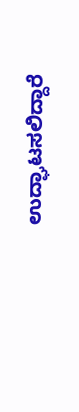ಉದ್ಘಾಟಸಲಿದ್ದಾರೆ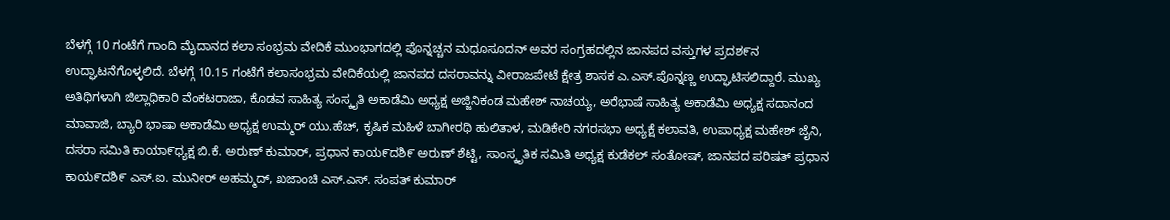ಬೆಳಗ್ಗೆ 10 ಗಂಟೆಗೆ ಗಾಂದಿ ಮೈದಾನದ ಕಲಾ ಸಂಭ್ರಮ ವೇದಿಕೆ ಮುಂಭಾಗದಲ್ಲಿ ಪೊನ್ನಚ್ಚನ ಮಧೂಸೂದನ್ ಅವರ ಸಂಗ್ರಹದಲ್ಲಿನ ಜಾನಪದ ವಸ್ತುಗಳ ಪ್ರದಶ೯ನ ಉದ್ಘಾಟನೆಗೊಳ್ಳಲಿದೆ. ಬೆಳಗ್ಗೆ 10.15 ಗಂಟೆಗೆ ಕಲಾಸಂಭ್ರಮ ವೇದಿಕೆಯಲ್ಲಿ ಜಾನಪದ ದಸರಾವನ್ನು ವೀರಾಜಪೇಟೆ ಕ್ಷೇತ್ರ ಶಾಸಕ ಎ.ಎಸ್.ಪೊನ್ನಣ್ಣ ಉದ್ಘಾಟಿಸಲಿದ್ದಾರೆ. ಮುಖ್ಯ ಅತಿಥಿಗಳಾಗಿ ಜಿಲ್ಲಾಧಿಕಾರಿ ವೆಂಕಟರಾಜಾ, ಕೊಡವ ಸಾಹಿತ್ಯ ಸಂಸ್ಕೖತಿ ಅಕಾಡೆಮಿ ಅಧ್ಯಕ್ಷ ಅಜ್ಜಿನಿಕಂಡ ಮಹೇಶ್ ನಾಚಯ್ಯ, ಅರೆಭಾಷೆ ಸಾಹಿತ್ಯ ಅಕಾಡೆಮಿ ಅಧ್ಯಕ್ಷ ಸದಾನಂದ ಮಾವಾಜಿ, ಬ್ಯಾರಿ ಭಾಷಾ ಅಕಾಡೆಮಿ ಅಧ್ಯಕ್ಷ ಉಮ್ಮರ್ ಯು.ಹೆಚ್, ಕೃಷಿಕ ಮಹಿಳೆ ಬಾಗೀರಥಿ ಹುಲಿತಾಳ, ಮಡಿಕೇರಿ ನಗರಸಭಾ ಅಧ್ಯಕ್ಷೆ ಕಲಾವತಿ, ಉಪಾಧ್ಯಕ್ಷ ಮಹೇಶ್ ಜೈನಿ, ದಸರಾ ಸಮಿತಿ ಕಾಯಾ೯ಧ್ಯಕ್ಷ ಬಿ.ಕೆ. ಅರುಣ್ ಕುಮಾರ್, ಪ್ರಧಾನ ಕಾಯ೯ದಶಿ೯ ಅರುಣ್ ಶೆಟ್ಟಿ, ಸಾಂಸ್ಕೃತಿಕ ಸಮಿತಿ ಅಧ್ಯಕ್ಷ ಕುಡೆಕಲ್ ಸಂತೋಷ್, ಜಾನಪದ ಪರಿಷತ್ ಪ್ರಧಾನ ಕಾಯ೯ದಶಿ೯ ಎಸ್.ಐ. ಮುನೀರ್ ಅಹಮ್ಮದ್, ಖಜಾಂಚಿ ಎಸ್.ಎಸ್. ಸಂಪತ್ ಕುಮಾರ್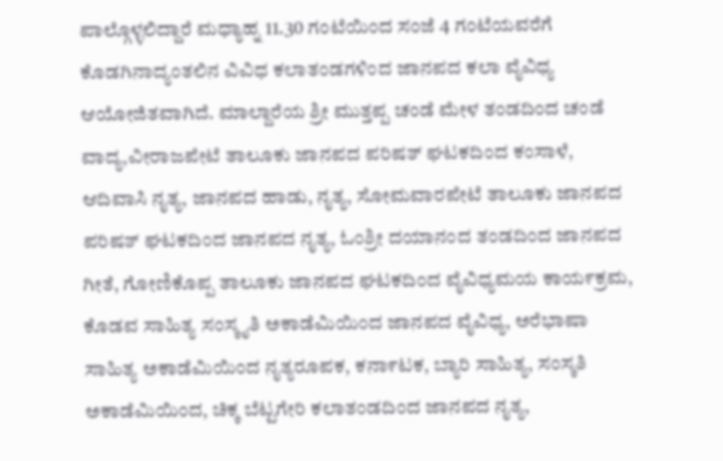ಪಾಲ್ಗೊಳ್ಳಲಿದ್ದಾರೆ ಮಧ್ಯಾಹ್ನ 11.30 ಗಂಟೆಯಿಂದ ಸಂಜೆ 4 ಗಂಟೆಯವರೆಗೆ ಕೊಡಗಿನಾದ್ಯಂತಲಿನ ವಿವಿಧ ಕಲಾತಂಡಗಳಿಂದ ಜಾನಪದ ಕಲಾ ವೈವಿಧ್ಯ ಆಯೋಜಿತವಾಗಿದೆ. ಮಾಲ್ದಾರೆಯ ಶ್ರೀ ಮುತ್ತಪ್ಪ ಚಂಡೆ ಮೇಳ ತಂಡದಿಂದ ಚಂಡೆ ವಾದ್ಯ,ವೀರಾಜಪೇಟೆ ತಾಲೂಕು ಜಾನಪದ ಪರಿಷತ್ ಘಟಕದಿಂದ ಕಂಸಾಳೆ, ಆದಿವಾಸಿ ನೖತ್ಯ, ಜಾನಪದ ಹಾಡು, ನೖತ್ಯ, ಸೋಮವಾರಪೇಟೆ ತಾಲೂಕು ಜಾನಪದ ಪರಿಷತ್ ಘಟಕದಿಂದ ಜಾನಪದ ನೖತ್ಯ, ಓಂಶ್ರೀ ದಯಾನಂದ ತಂಡದಿಂದ ಜಾನಪದ ಗೀತೆ, ಗೋಣಿಕೊಪ್ಪ ತಾಲೂಕು ಜಾನಪದ ಘಟಕದಿಂದ ವೈವಿಧ್ಯಮಯ ಕಾಯ೯ಕ್ರಮ, ಕೊಡವ ಸಾಹಿತ್ಯ ಸಂಸ್ಕೖತಿ ಅಕಾಡೆಮಿಯಿಂದ ಜಾನಪದ ವೈವಿಧ್ಯ, ಅರೆಭಾಷಾ ಸಾಹಿತ್ಯ ಅಕಾಡೆಮಿಯಿಂದ ನೖತ್ಯರೂಪಕ, ಕನಾ೯ಟಕ, ಬ್ಯಾರಿ ಸಾಹಿತ್ಯ, ಸಂಸ್ಕತಿ ಅಕಾಡೆಮಿಯಿಂದ, ಚಿಕ್ಕ ಬೆಟ್ಟಗೇರಿ ಕಲಾತಂಡದಿಂದ ಜಾನಪದ ನೖತ್ಯ,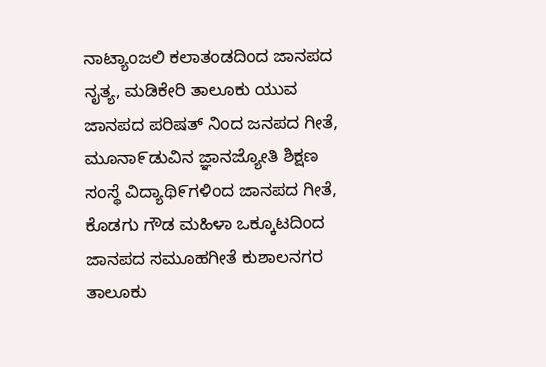ನಾಟ್ಯಾಂಜಲಿ ಕಲಾತಂಡದಿಂದ ಜಾನಪದ ನೖತ್ಯ, ಮಡಿಕೇರಿ ತಾಲೂಕು ಯುವ ಜಾನಪದ ಪರಿಷತ್ ನಿಂದ ಜನಪದ ಗೀತೆ, ಮೂನಾ೯ಡುವಿನ ಜ್ಞಾನಜ್ಯೋತಿ ಶಿಕ್ಷಣ ಸಂಸ್ಥೆ ವಿದ್ಯಾಥಿ೯ಗಳಿಂದ ಜಾನಪದ ಗೀತೆ, ಕೊಡಗು ಗೌಡ ಮಹಿಳಾ ಒಕ್ಕೂಟದಿಂದ ಜಾನಪದ ಸಮೂಹಗೀತೆ ಕುಶಾಲನಗರ ತಾಲೂಕು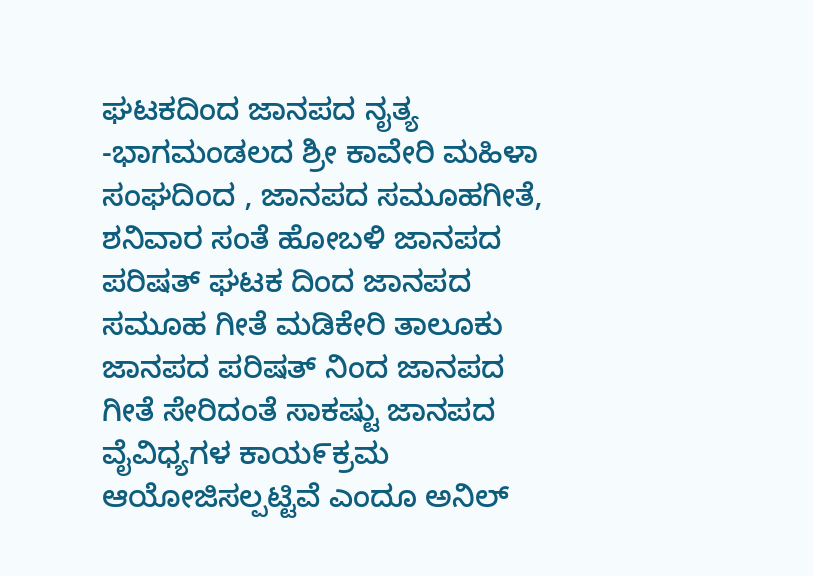ಘಟಕದಿಂದ ಜಾನಪದ ನೖತ್ಯ -ಭಾಗಮಂಡಲದ ಶ್ರೀ ಕಾವೇರಿ ಮಹಿಳಾ ಸಂಘದಿಂದ , ಜಾನಪದ ಸಮೂಹಗೀತೆ, ಶನಿವಾರ ಸಂತೆ ಹೋಬಳಿ ಜಾನಪದ ಪರಿಷತ್ ಘಟಕ ದಿಂದ ಜಾನಪದ ಸಮೂಹ ಗೀತೆ ಮಡಿಕೇರಿ ತಾಲೂಕು ಜಾನಪದ ಪರಿಷತ್ ನಿಂದ ಜಾನಪದ ಗೀತೆ ಸೇರಿದಂತೆ ಸಾಕಷ್ಟು ಜಾನಪದ ವೈವಿಧ್ಯಗಳ ಕಾಯ೯ಕ್ರಮ ಆಯೋಜಿಸಲ್ಪಟ್ಟಿವೆ ಎಂದೂ ಅನಿಲ್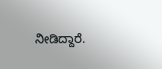ನೀಡಿದ್ದಾರೆ.